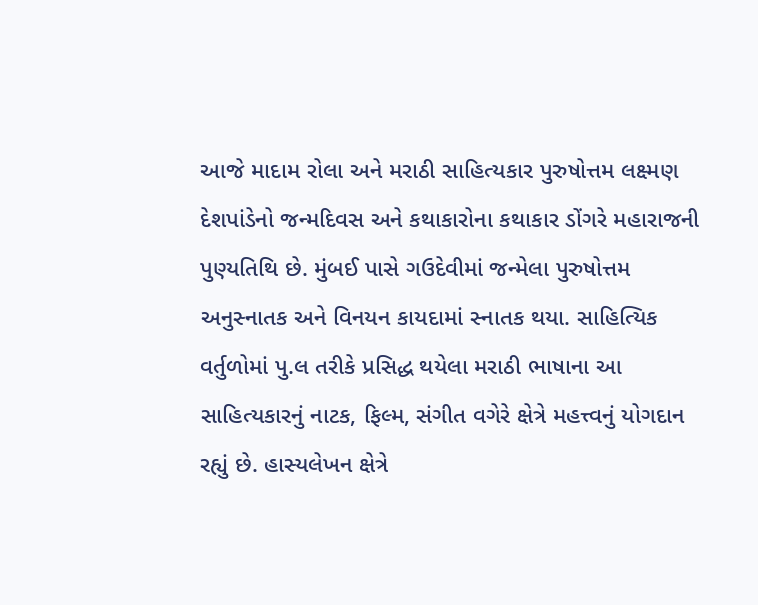આજે માદામ રોલા અને મરાઠી સાહિત્યકાર પુરુષોત્તમ લક્ષ્મણ દેશપાંડેનો જન્મદિવસ અને કથાકારોના કથાકાર ડોંગરે મહારાજની પુણ્યતિથિ છે. મુંબઈ પાસે ગઉદેવીમાં જન્મેલા પુરુષોત્તમ અનુસ્નાતક અને વિનયન કાયદામાં સ્નાતક થયા. સાહિત્યિક વર્તુળોમાં પુ.લ તરીકે પ્રસિદ્ધ થયેલા મરાઠી ભાષાના આ સાહિત્યકારનું નાટક, ફિલ્મ, સંગીત વગેરે ક્ષેત્રે મહત્ત્વનું યોગદાન રહ્યું છે. હાસ્યલેખન ક્ષેત્રે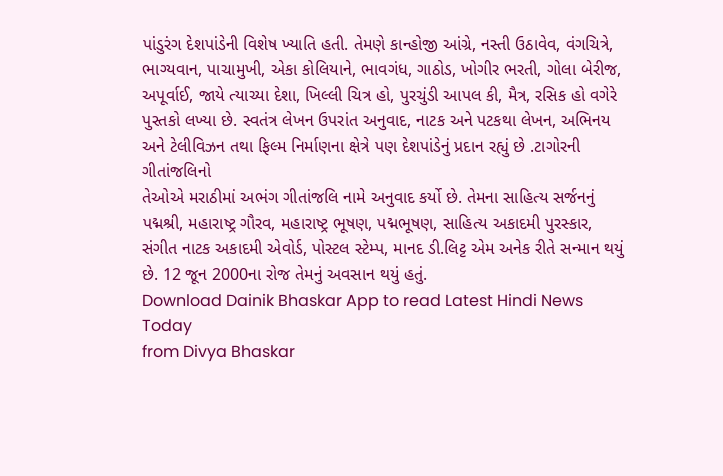પાંડુરંગ દેશપાંડેની વિશેષ ખ્યાતિ હતી. તેમણે કાન્હોજી આંગ્રે, નસ્તી ઉઠાવેવ, વંગચિત્રે, ભાગ્યવાન, પાચામુખી, એકા કોલિયાને, ભાવગંધ, ગાઠોડ, ખોગીર ભરતી, ગોલા બેરીજ, અપૂર્વાઈ, જાયે ત્યાચ્યા દેશા, ખિલ્લી ચિત્ર હો, પુરચુંડી આપલ કી, મૈત્ર, રસિક હો વગેરે પુસ્તકો લખ્યા છે. સ્વતંત્ર લેખન ઉપરાંત અનુવાદ, નાટક અને પટકથા લેખન, અભિનય અને ટેલીવિઝન તથા ફિલ્મ નિર્માણના ક્ષેત્રે પણ દેશપાંડેનું પ્રદાન રહ્યું છે .ટાગોરની ગીતાંજલિનો
તેઓએ મરાઠીમાં અભંગ ગીતાંજલિ નામે અનુવાદ કર્યો છે. તેમના સાહિત્ય સર્જનનું પદ્મશ્રી, મહારાષ્ટ્ર ગૌરવ, મહારાષ્ટ્ર ભૂષણ, પદ્મભૂષણ, સાહિત્ય અકાદમી પુરસ્કાર, સંગીત નાટક અકાદમી એવોર્ડ, પોસ્ટલ સ્ટેમ્પ, માનદ ડી.લિટ્ટ એમ અનેક રીતે સન્માન થયું છે. 12 જૂન 2000ના રોજ તેમનું અવસાન થયું હતું.
Download Dainik Bhaskar App to read Latest Hindi News Today
from Divya Bhaskar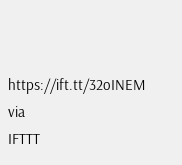https://ift.tt/32oINEM
via
IFTTT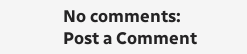No comments:
Post a Comment